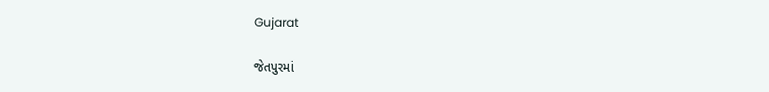Gujarat

જેતપુરમાં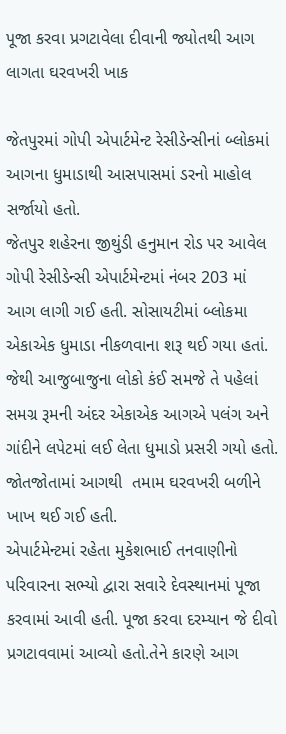પૂજા કરવા પ્રગટાવેલા દીવાની જ્યોતથી આગ લાગતા ઘરવખરી ખાક

જેતપુરમાં ગોપી એપાર્ટમેન્ટ રેસીડેન્સીનાં બ્લોકમાં આગના ધુમાડાથી આસપાસમાં ડરનો માહોલ સર્જાયો હતો.
જેતપુર શહેરના જીથુંડી હનુમાન રોડ પર આવેલ ગોપી રેસીડેન્સી એપાર્ટમેન્ટમાં નંબર 203 માં આગ લાગી ગઈ હતી. સોસાયટીમાં બ્લોકમા એકાએક ધુમાડા નીકળવાના શરૂ થઈ ગયા હતાં. જેથી આજુબાજુના લોકો કંઈ સમજે તે પહેલાં સમગ્ર રૂમની અંદર એકાએક આગએ પલંગ અને ગાંદીને લપેટમાં લઈ લેતા ધુમાડો પ્રસરી ગયો હતો. જોતજોતામાં આગથી  તમામ ઘરવખરી બળીને ખાખ થઈ ગઈ હતી.
એપાર્ટમેન્ટમાં રહેતા મુકેશભાઈ તનવાણીનો પરિવારના સભ્યો દ્વારા સવારે દેવસ્થાનમાં પૂજા કરવામાં આવી હતી. પૂજા કરવા દરમ્યાન જે દીવો પ્રગટાવવામાં આવ્યો હતો.તેને કારણે આગ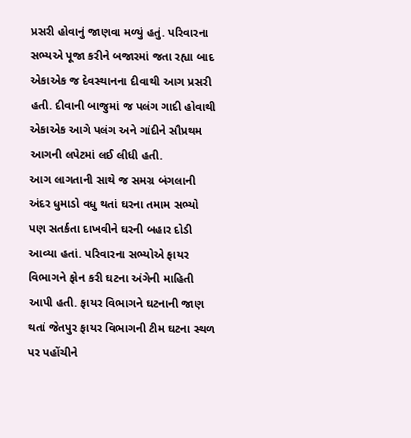પ્રસરી હોવાનું જાણવા મળ્યું હતું. પરિવારના સભ્યએ પૂજા કરીને બજારમાં જતા રહ્યા બાદ એકાએક જ દેવસ્થાનના દીવાથી આગ પ્રસરી હતી. દીવાની બાજુમાં જ પલંગ ગાદી હોવાથી એકાએક આગે પલંગ અને ગાંદીને સૌપ્રથમ આગની લપેટમાં લઈ લીધી હતી.
આગ લાગતાની સાથે જ સમગ્ર બંગલાની અંદર ધુમાડો વધુ થતાં ઘરના તમામ સભ્યો પણ સતર્કતા દાખવીને ઘરની બહાર દોડી આવ્યા હતાં. પરિવારના સભ્યોએ ફાયર વિભાગને ફોન કરી ઘટના અંગેની માહિતી આપી હતી. ફાયર વિભાગને ઘટનાની જાણ થતાં જેતપુર ફાયર વિભાગની ટીમ ઘટના સ્થળ પર પહોંચીને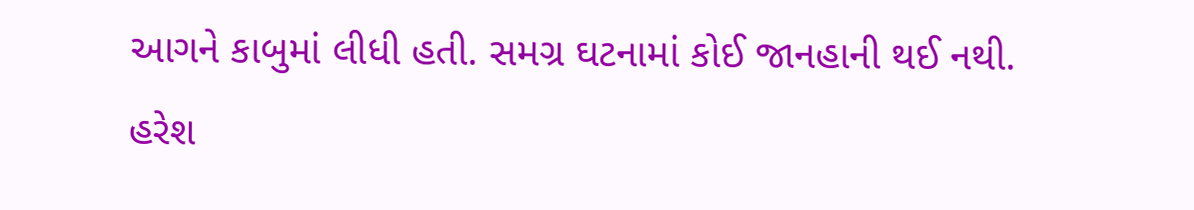આગને કાબુમાં લીધી હતી. સમગ્ર ઘટનામાં કોઈ જાનહાની થઈ નથી.
હરેશ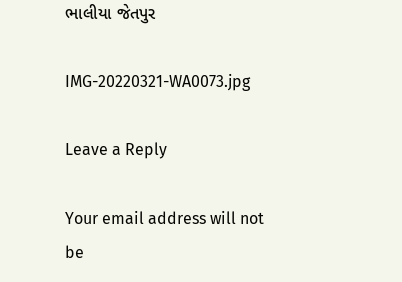ભાલીયા જેતપુર

IMG-20220321-WA0073.jpg

Leave a Reply

Your email address will not be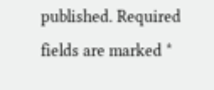published. Required fields are marked *